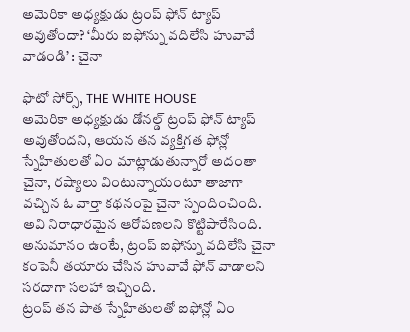అమెరికా అధ్యక్షుడు ట్రంప్ ఫోన్ ట్యాప్ అవుతోందా? ‘మీరు ఐఫోన్ను వదిలేసి హువావే వాడండి’ : చైనా

ఫొటో సోర్స్, THE WHITE HOUSE
అమెరికా అధ్యక్షుడు డోనల్డ్ ట్రంప్ ఫోన్ ట్యాప్ అవుతోందని, ఆయన తన వ్యక్తిగత ఫోన్లో స్నేహితులతో ఏం మాట్లాడుతున్నారో అదంతా చైనా, రష్యాలు వింటున్నాయంటూ తాజాగా వచ్చిన ఓ వార్తా కథనంపై చైనా స్పందించింది. అవి నిరాధారమైన ఆరోపణలని కొట్టిపారేసింది.
అనుమానం ఉంటే, ట్రంప్ ఐఫోన్ను వదిలేసి చైనా కంపెనీ తయారు చేసిన హువావే ఫోన్ వాడాలని సరదాగా సలహా ఇచ్చింది.
ట్రంప్ తన పాత స్నేహితులతో ఐఫోన్లో ఏం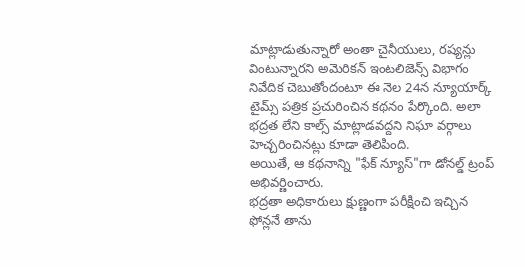మాట్లాడుతున్నారో అంతా చైనీయులు, రష్యన్లు వింటున్నారని అమెరికన్ ఇంటలిజెన్స్ విభాగం నివేదిక చెబుతోందంటూ ఈ నెల 24న న్యూయార్క్ టైమ్స్ పత్రిక ప్రచురించిన కథనం పేర్కొంది. అలా భద్రత లేని కాల్స్ మాట్లాడవద్దని నిఘా వర్గాలు హెచ్చరించినట్లు కూడా తెలిపింది.
అయితే, ఆ కథనాన్ని "ఫేక్ న్యూస్"గా డోనల్డ్ ట్రంప్ అభివర్ణించారు.
భద్రతా అధికారులు క్షుణ్ణంగా పరీక్షించి ఇచ్చిన ఫోన్లనే తాను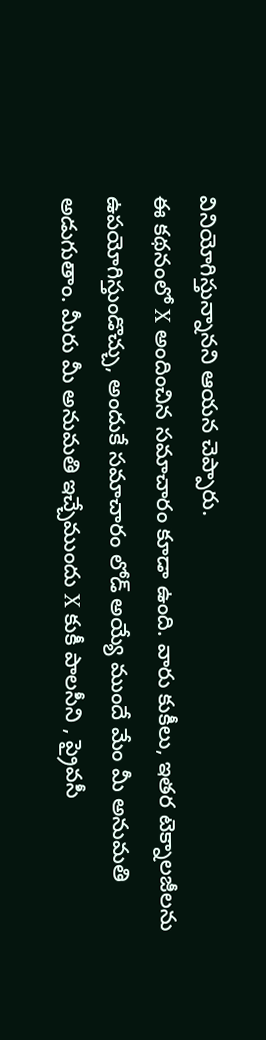వినియోగిస్తున్నానని ఆయన చెప్పారు.
ఈ కథనంలో X అందించిన సమాచారం కూడా ఉంది. వారు కుకీలు, ఇతర టెక్నాలజీలను ఉపయోగిస్తుండొచ్చు, అందుకే సమాచారం లోడ్ అయ్యే ముందే మేం మీ అనుమతి అడుగుతాం. మీరు మీ అనుమతి ఇచ్చేముందు X కుకీ పాలసీని , ప్రైవసీ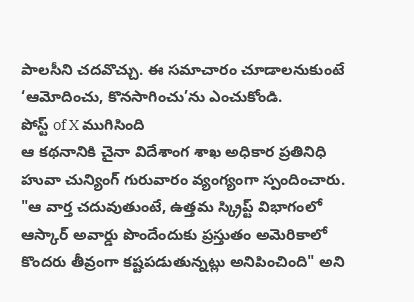పాలసీని చదవొచ్చు. ఈ సమాచారం చూడాలనుకుంటే ‘ఆమోదించు, కొనసాగించు’ను ఎంచుకోండి.
పోస్ట్ of X ముగిసింది
ఆ కథనానికి చైనా విదేశాంగ శాఖ అధికార ప్రతినిధి హువా చున్యింగ్ గురువారం వ్యంగ్యంగా స్పందించారు. "ఆ వార్త చదువుతుంటే, ఉత్తమ స్క్రిప్ట్ విభాగంలో ఆస్కార్ అవార్డు పొందేందుకు ప్రస్తుతం అమెరికాలో కొందరు తీవ్రంగా కష్టపడుతున్నట్లు అనిపించింది" అని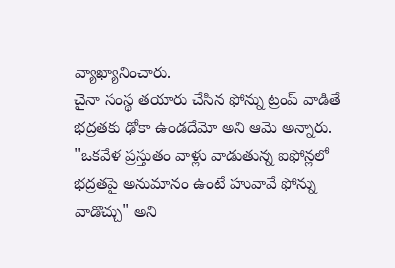వ్యాఖ్యానించారు.
చైనా సంస్థ తయారు చేసిన ఫోన్ను ట్రంప్ వాడితే భద్రతకు ఢోకా ఉండదేమో అని ఆమె అన్నారు.
"ఒకవేళ ప్రస్తుతం వాళ్లు వాడుతున్న ఐఫోన్లలో భద్రతపై అనుమానం ఉంటే హువావే ఫోన్ను వాడొచ్చు" అని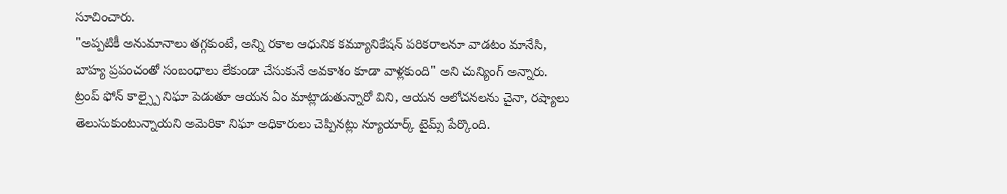సూచించారు.
"అప్పటికీ అనుమానాలు తగ్గకుంటే, అన్ని రకాల ఆధునిక కమ్యూనికేషన్ పరికరాలనూ వాడటం మానేసి, బాహ్య ప్రపంచంతో సంబంధాలు లేకుండా చేసుకునే అవకాశం కూడా వాళ్లకుంది" అని చున్యింగ్ అన్నారు.
ట్రంప్ ఫోన్ కాల్స్పై నిఘా పెడుతూ ఆయన ఏం మాట్లాడుతున్నారో విని, ఆయన ఆలోచనలను చైనా, రష్యాలు తెలుసుకుంటున్నాయని అమెరికా నిఘా అధికారులు చెప్పినట్లు న్యూయార్క్ టైమ్స్ పేర్కొంది.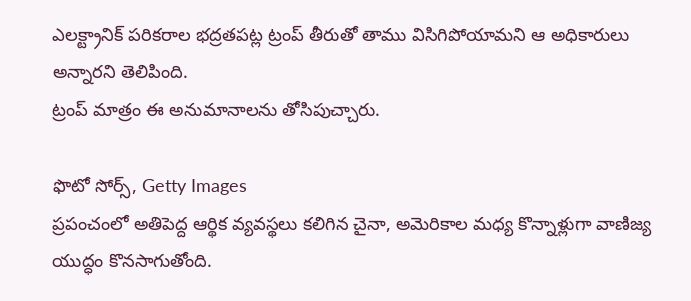ఎలక్ట్రానిక్ పరికరాల భద్రతపట్ల ట్రంప్ తీరుతో తాము విసిగిపోయామని ఆ అధికారులు అన్నారని తెలిపింది.
ట్రంప్ మాత్రం ఈ అనుమానాలను తోసిపుచ్చారు.

ఫొటో సోర్స్, Getty Images
ప్రపంచంలో అతిపెద్ద ఆర్థిక వ్యవస్థలు కలిగిన చైనా, అమెరికాల మధ్య కొన్నాళ్లుగా వాణిజ్య యుద్ధం కొనసాగుతోంది.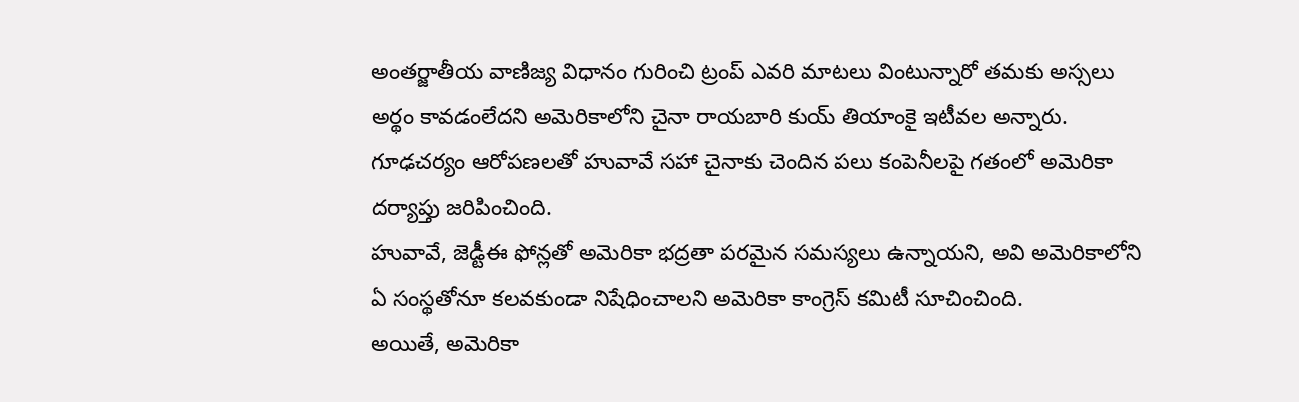అంతర్జాతీయ వాణిజ్య విధానం గురించి ట్రంప్ ఎవరి మాటలు వింటున్నారో తమకు అస్సలు అర్థం కావడంలేదని అమెరికాలోని చైనా రాయబారి కుయ్ తియాంకై ఇటీవల అన్నారు.
గూఢచర్యం ఆరోపణలతో హువావే సహా చైనాకు చెందిన పలు కంపెనీలపై గతంలో అమెరికా దర్యాప్తు జరిపించింది.
హువావే, జెడ్టీఈ ఫోన్లతో అమెరికా భద్రతా పరమైన సమస్యలు ఉన్నాయని, అవి అమెరికాలోని ఏ సంస్థతోనూ కలవకుండా నిషేధించాలని అమెరికా కాంగ్రెస్ కమిటీ సూచించింది.
అయితే, అమెరికా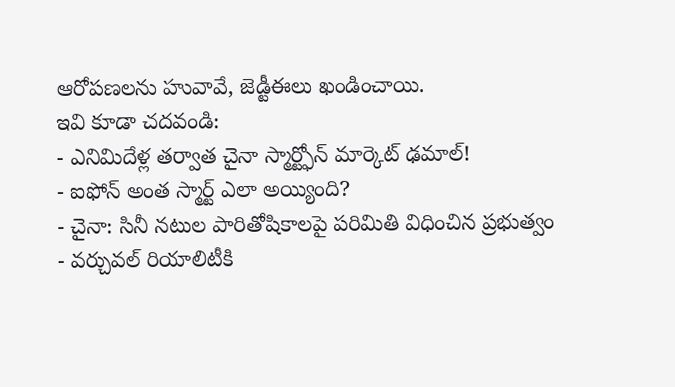ఆరోపణలను హువావే, జెడ్టీఈలు ఖండించాయి.
ఇవి కూడా చదవండి:
- ఎనిమిదేళ్ల తర్వాత చైనా స్మార్ట్ఫోన్ మార్కెట్ ఢమాల్!
- ఐఫోన్ అంత స్మార్ట్ ఎలా అయ్యింది?
- చైనా: సినీ నటుల పారితోషికాలపై పరిమితి విధించిన ప్రభుత్వం
- వర్చువల్ రియాలిటీకి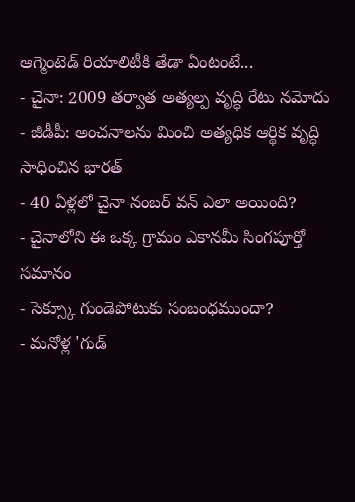ఆగ్మెంటెడ్ రియాలిటీకి తేడా ఏంటంటే...
- చైనా: 2009 తర్వాత అత్యల్ప వృద్ధి రేటు నమోదు
- జీడీపీ: అంచనాలను మించి అత్యధిక ఆర్థిక వృద్ధి సాధించిన భారత్
- 40 ఏళ్లలో చైనా నంబర్ వన్ ఎలా అయింది?
- చైనాలోని ఈ ఒక్క గ్రామం ఎకానమీ సింగపూర్తో సమానం
- సెక్స్కూ గుండెపోటుకు సంబంధముందా?
- మనోళ్ల 'గుడ్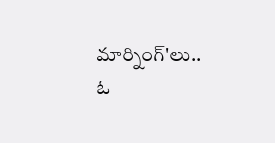మార్నింగ్'లు.. ఓ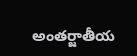అంతర్జాతీయ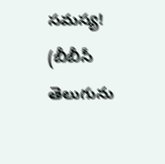సమస్య!
(బీబీసీ తెలుగును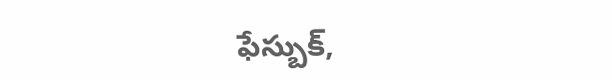ఫేస్బుక్,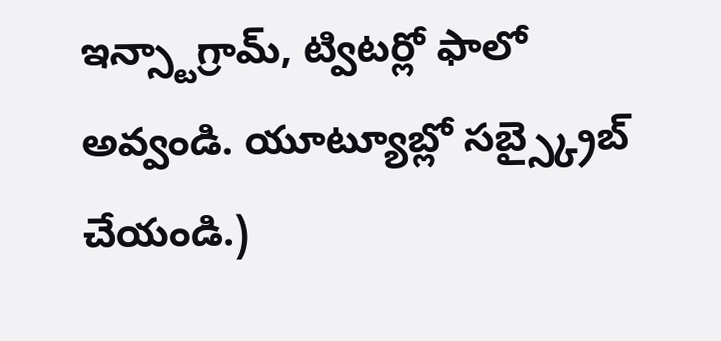ఇన్స్టాగ్రామ్, ట్విటర్లో ఫాలో అవ్వండి. యూట్యూబ్లో సబ్స్క్రైబ్ చేయండి.)